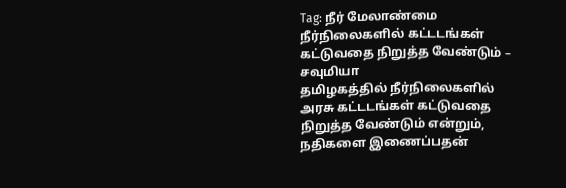Tag: நீர் மேலாண்மை
நீர்நிலைகளில் கட்டடங்கள் கட்டுவதை நிறுத்த வேண்டும் – சவுமியா
தமிழகத்தில் நீர்நிலைகளில் அரசு கட்டடங்கள் கட்டுவதை நிறுத்த வேண்டும் என்றும், நதிகளை இணைப்பதன்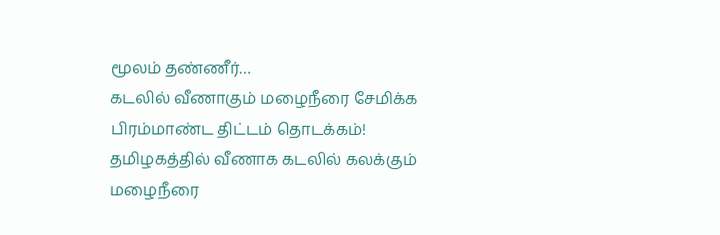மூலம் தண்ணீர்…
கடலில் வீணாகும் மழைநீரை சேமிக்க பிரம்மாண்ட திட்டம் தொடக்கம்!
தமிழகத்தில் வீணாக கடலில் கலக்கும் மழைநீரை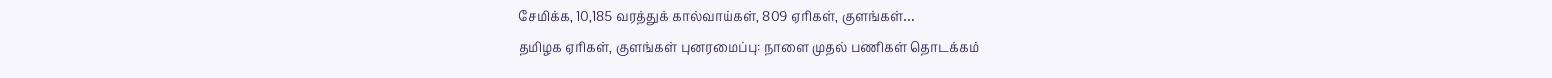சேமிக்க, 10,185 வரத்துக் கால்வாய்கள், 809 ஏரிகள், குளங்கள்…
தமிழக ஏரிகள், குளங்கள் புனரமைப்பு: நாளை முதல் பணிகள் தொடக்கம்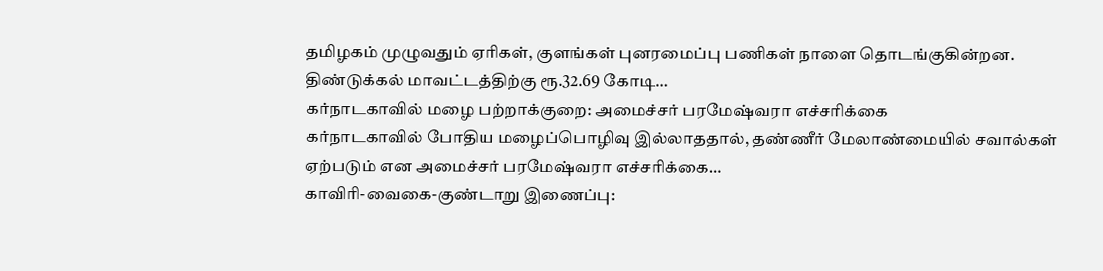தமிழகம் முழுவதும் ஏரிகள், குளங்கள் புனரமைப்பு பணிகள் நாளை தொடங்குகின்றன. திண்டுக்கல் மாவட்டத்திற்கு ரூ.32.69 கோடி…
கர்நாடகாவில் மழை பற்றாக்குறை: அமைச்சர் பரமேஷ்வரா எச்சரிக்கை
கர்நாடகாவில் போதிய மழைப்பொழிவு இல்லாததால், தண்ணீர் மேலாண்மையில் சவால்கள் ஏற்படும் என அமைச்சர் பரமேஷ்வரா எச்சரிக்கை…
காவிரி-வைகை-குண்டாறு இணைப்பு: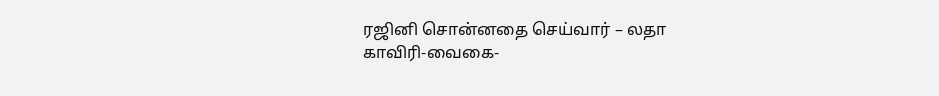ரஜினி சொன்னதை செய்வார் – லதா
காவிரி-வைகை-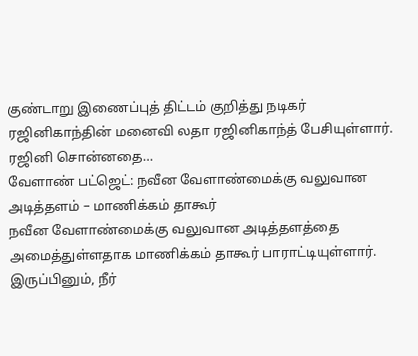குண்டாறு இணைப்புத் திட்டம் குறித்து நடிகர் ரஜினிகாந்தின் மனைவி லதா ரஜினிகாந்த் பேசியுள்ளார். ரஜினி சொன்னதை…
வேளாண் பட்ஜெட்: நவீன வேளாண்மைக்கு வலுவான அடித்தளம் – மாணிக்கம் தாகூர்
நவீன வேளாண்மைக்கு வலுவான அடித்தளத்தை அமைத்துள்ளதாக மாணிக்கம் தாகூர் பாராட்டியுள்ளார். இருப்பினும், நீர்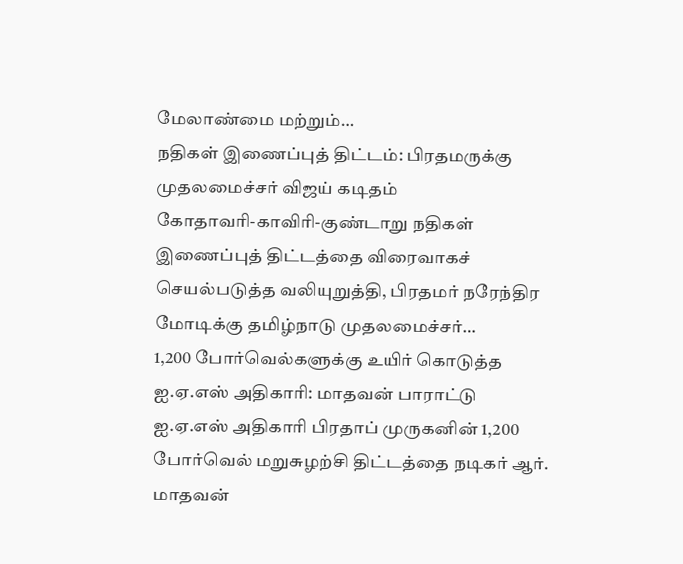மேலாண்மை மற்றும்…
நதிகள் இணைப்புத் திட்டம்: பிரதமருக்கு முதலமைச்சர் விஜய் கடிதம்
கோதாவரி-காவிரி-குண்டாறு நதிகள் இணைப்புத் திட்டத்தை விரைவாகச் செயல்படுத்த வலியுறுத்தி, பிரதமர் நரேந்திர மோடிக்கு தமிழ்நாடு முதலமைச்சர்…
1,200 போர்வெல்களுக்கு உயிர் கொடுத்த ஐ.ஏ.எஸ் அதிகாரி: மாதவன் பாராட்டு
ஐ.ஏ.எஸ் அதிகாரி பிரதாப் முருகனின் 1,200 போர்வெல் மறுசுழற்சி திட்டத்தை நடிகர் ஆர். மாதவன்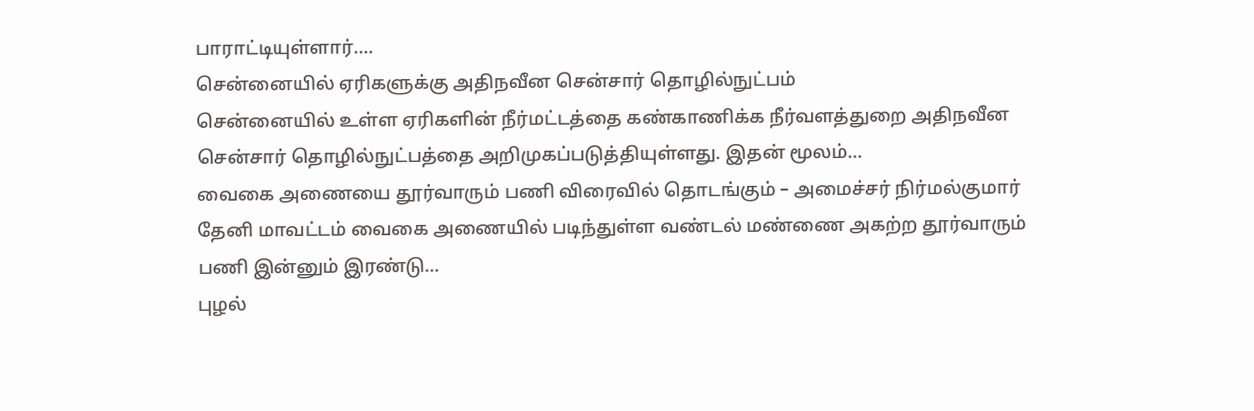பாராட்டியுள்ளார்.…
சென்னையில் ஏரிகளுக்கு அதிநவீன சென்சார் தொழில்நுட்பம்
சென்னையில் உள்ள ஏரிகளின் நீர்மட்டத்தை கண்காணிக்க நீர்வளத்துறை அதிநவீன சென்சார் தொழில்நுட்பத்தை அறிமுகப்படுத்தியுள்ளது. இதன் மூலம்…
வைகை அணையை தூர்வாரும் பணி விரைவில் தொடங்கும் – அமைச்சர் நிர்மல்குமார்
தேனி மாவட்டம் வைகை அணையில் படிந்துள்ள வண்டல் மண்ணை அகற்ற தூர்வாரும் பணி இன்னும் இரண்டு…
புழல்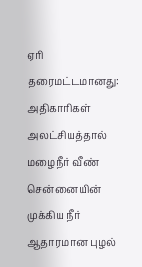ஏரி தரைமட்டமானது: அதிகாரிகள் அலட்சியத்தால் மழைநீர் வீண்
சென்னையின் முக்கிய நீர் ஆதாரமான புழல்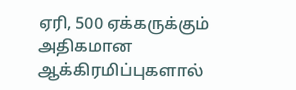ஏரி, 500 ஏக்கருக்கும் அதிகமான ஆக்கிரமிப்புகளால்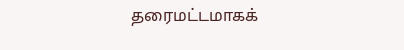தரைமட்டமாகக்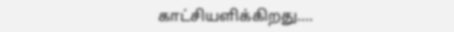காட்சியளிக்கிறது.…